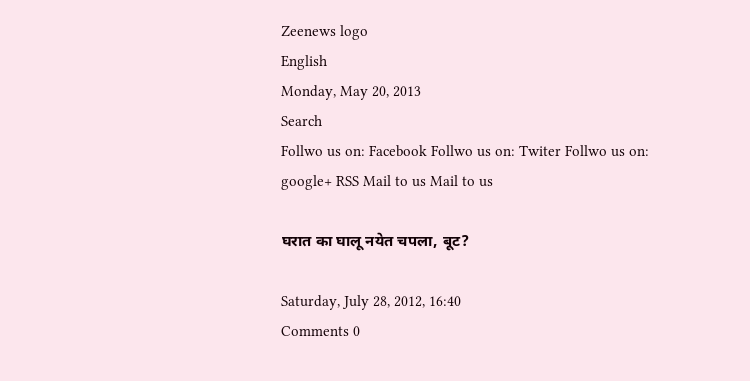Zeenews logo
English
Monday, May 20, 2013
Search
Follwo us on: Facebook Follwo us on: Twiter Follwo us on: google+ RSS Mail to us Mail to us

घरात का घालू नयेत चपला, बूट?

Saturday, July 28, 2012, 16:40
Comments 0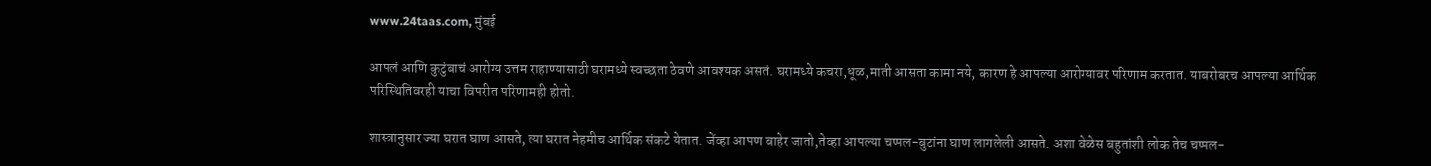www.24taas.com, मुंबई

आपलं आणि कुटुंबाचं आरोग्य उत्तम राहाण्यासाठी घरामध्ये स्वच्छता ठेवणे आवश्यक असतं. घरामध्ये कचरा,धूळ,माती आसता कामा नये, कारण हे आपल्या आरोग्यावर परिणाम करतात. याबरोबरच आपल्या आर्थिक परिस्थितिवरही याचा विपरीत परिणामही होतो.

शास्त्रानुसार ज्या घरात घाण आसते, त्या घरात नेहमीच आर्थिक संकटे येतात. जेंव्हा आपण बाहेर जातो,तेव्हा आपल्या चप्पल-बुटांना घाण लागलेली आसते. अशा वेळेस बहुतांशी लोक तेच चप्पल-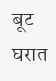बूट घरात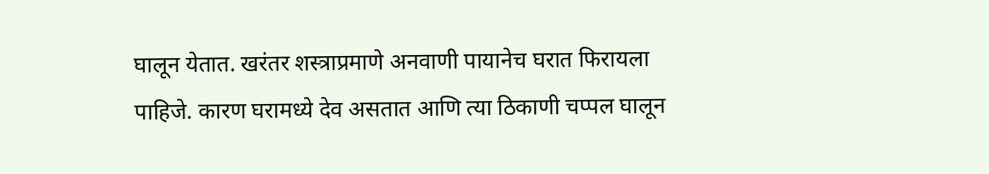घालून येतात. खरंतर शस्त्राप्रमाणे अनवाणी पायानेच घरात फिरायला पाहिजे. कारण घरामध्ये देव असतात आणि त्या ठिकाणी चप्पल घालून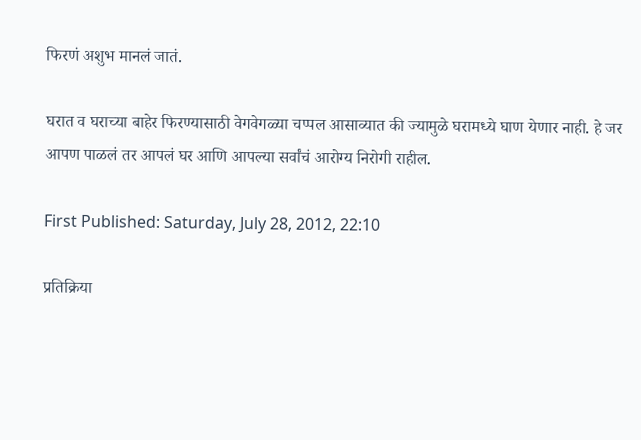फिरणं अशुभ मानलं जातं.

घरात व घराच्या बाहेर फिरण्यासाठी वेगवेगळ्या चप्पल आसाव्यात की ज्यामुळे घरामध्ये घाण येणार नाही. हे जर आपण पाळलं तर आपलं घर आणि आपल्या सर्वांचं आरोग्य निरोगी राहील.

First Published: Saturday, July 28, 2012, 22:10

प्रतिक्रिया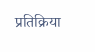प्रतिक्रिया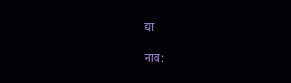द्या

नाव: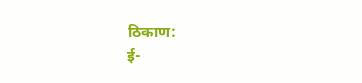ठिकाण:
ई-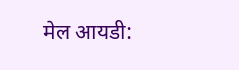मेल आयडी: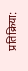प्रतिक्रिया: